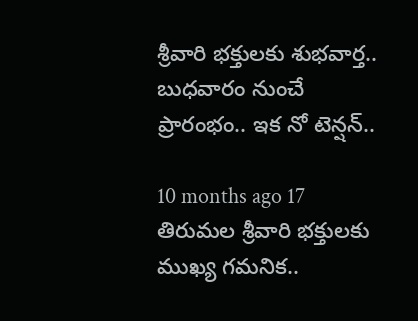శ్రీవారి భక్తులకు శుభవార్త.. బుధవారం నుంచే ప్రారంభం.. ఇక నో టెన్షన్..

10 months ago 17
తిరుమల శ్రీవారి భక్తులకు ముఖ్య గమనిక..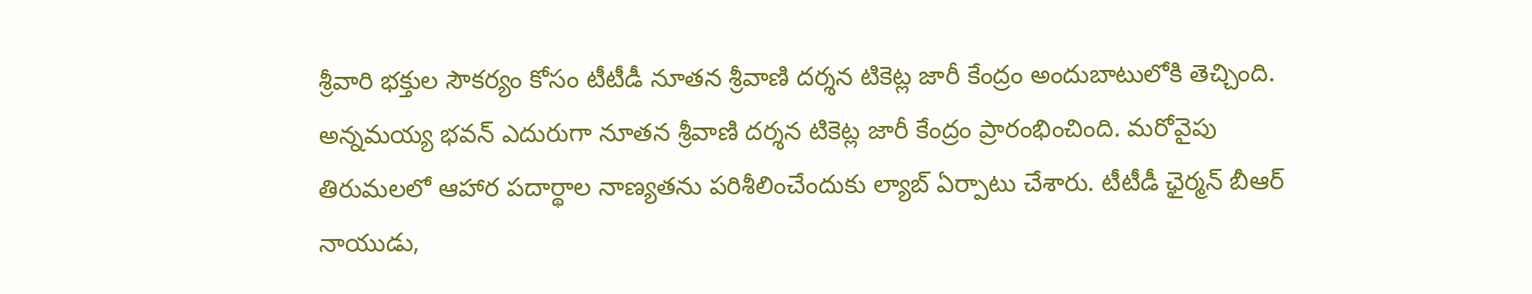శ్రీవారి భక్తుల సౌకర్యం కోసం టీటీడీ నూతన శ్రీవాణి దర్శన టికెట్ల జారీ కేంద్రం అందుబాటులోకి తెచ్చింది. అన్నమయ్య భవన్ ఎదురుగా నూతన శ్రీవాణి దర్శన టికెట్ల జారీ కేంద్రం ప్రారంభించింది. మరోవైపు తిరుమలలో ఆహార పదార్థాల నాణ్యతను పరిశీలించేందుకు ల్యాబ్ ఏర్పాటు చేశారు. టీటీడీ ఛైర్మన్ బీఆర్ నాయుడు,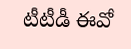టీటీడీ ఈవో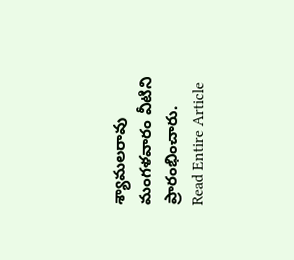శ్యామలరావు మంగళవారం వీటిని ప్రారంభించారు.
Read Entire Article